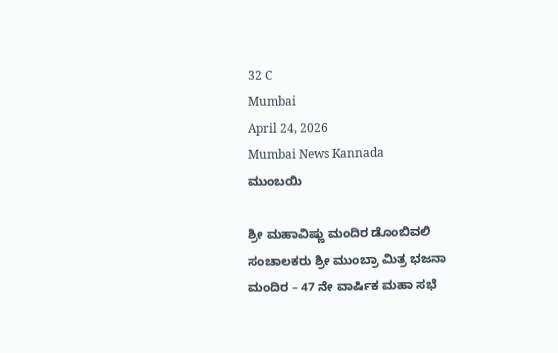32 C
Mumbai
April 24, 2026
Mumbai News Kannada
ಮುಂಬಯಿ

ಶ್ರೀ ಮಹಾವಿಷ್ಣು ಮಂದಿರ ಡೊಂಬಿವಲಿ ಸಂಚಾಲಕರು ಶ್ರೀ ಮುಂಬ್ರಾ ಮಿತ್ರ ಭಜನಾ ಮಂದಿರ – 47 ನೇ ವಾರ್ಷಿಕ ಮಹಾ ಸಭೆ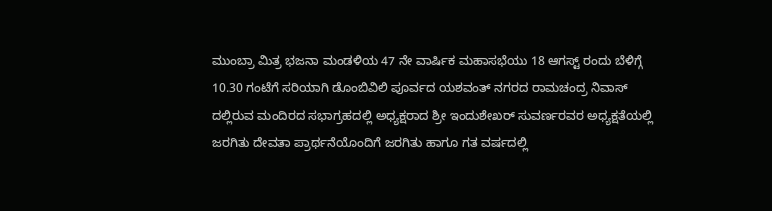ಮುಂಬ್ರಾ ಮಿತ್ರ ಭಜನಾ ಮಂಡಳಿಯ 47 ನೇ ವಾರ್ಷಿಕ ಮಹಾಸಭೆಯು 18 ಆಗಸ್ಟ್ ರಂದು ಬೆಳಿಗ್ಗೆ 10.30 ಗಂಟೆಗೆ ಸರಿಯಾಗಿ ಡೊಂಬಿವಿಲಿ ಪೂರ್ವದ ಯಶವಂತ್ ನಗರದ ರಾಮಚಂದ್ರ ನಿವಾಸ್ ದಲ್ಲಿರುವ ಮಂದಿರದ ಸಭಾಗ್ರಹದಲ್ಲಿ ಅಧ್ಯಕ್ಷರಾದ ಶ್ರೀ ಇಂದುಶೇಖರ್ ಸುವರ್ಣರವರ ಅಧ್ಯಕ್ಷತೆಯಲ್ಲಿ ಜರಗಿತು ದೇವತಾ ಪ್ರಾರ್ಥನೆಯೊಂದಿಗೆ ಜರಗಿತು ಹಾಗೂ ಗತ ವರ್ಷದಲ್ಲಿ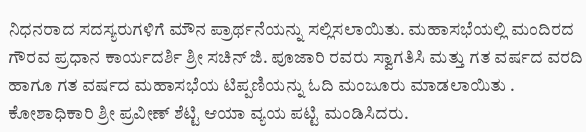ನಿಧನರಾದ ಸದಸ್ಯರುಗಳಿಗೆ ಮೌನ ಪ್ರಾರ್ಥನೆಯನ್ನು ಸಲ್ಲಿಸಲಾಯಿತು. ಮಹಾಸಭೆಯಲ್ಲಿ ಮಂದಿರದ ಗೌರವ ಪ್ರಧಾನ ಕಾರ್ಯದರ್ಶಿ ಶ್ರೀ ಸಚಿನ್ ಜಿ. ಪೂಜಾರಿ ರವರು ಸ್ವಾಗತಿಸಿ ಮತ್ತು ಗತ ವರ್ಷದ ವರದಿ ಹಾಗೂ ಗತ ವರ್ಷದ ಮಹಾಸಭೆಯ ಟಿಪ್ಪಣಿಯನ್ನು ಓದಿ ಮಂಜೂರು ಮಾಡಲಾಯಿತು . ಕೋಶಾಧಿಕಾರಿ ಶ್ರೀ ಪ್ರವೀಣ್ ಶೆಟ್ಟಿ ಆಯಾ ವ್ಯಯ ಪಟ್ಟಿ ಮಂಡಿಸಿದರು.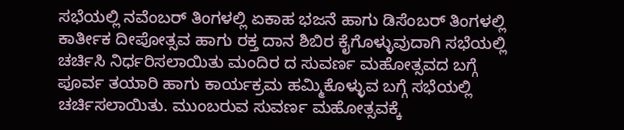ಸಭೆಯಲ್ಲಿ ನವೆಂಬರ್ ತಿಂಗಳಲ್ಲಿ ಏಕಾಹ ಭಜನೆ ಹಾಗು ಡಿಸೆಂಬರ್ ತಿಂಗಳಲ್ಲಿ ಕಾರ್ತೀಕ ದೀಪೋತ್ಸವ ಹಾಗು ರಕ್ತ ದಾನ ಶಿಬಿರ ಕೈಗೊಳ್ಳುವುದಾಗಿ ಸಭೆಯಲ್ಲಿ ಚರ್ಚಿಸಿ ನಿರ್ಧರಿಸಲಾಯಿತು ಮಂದಿರ ದ ಸುವರ್ಣ ಮಹೋತ್ಸವದ ಬಗ್ಗೆ ಪೂರ್ವ ತಯಾರಿ ಹಾಗು ಕಾರ್ಯಕ್ರಮ ಹಮ್ಮಿಕೊಳ್ಳುವ ಬಗ್ಗೆ ಸಭೆಯಲ್ಲಿ ಚರ್ಚಿಸಲಾಯಿತು. ಮುಂಬರುವ ಸುವರ್ಣ ಮಹೋತ್ಸವಕ್ಕೆ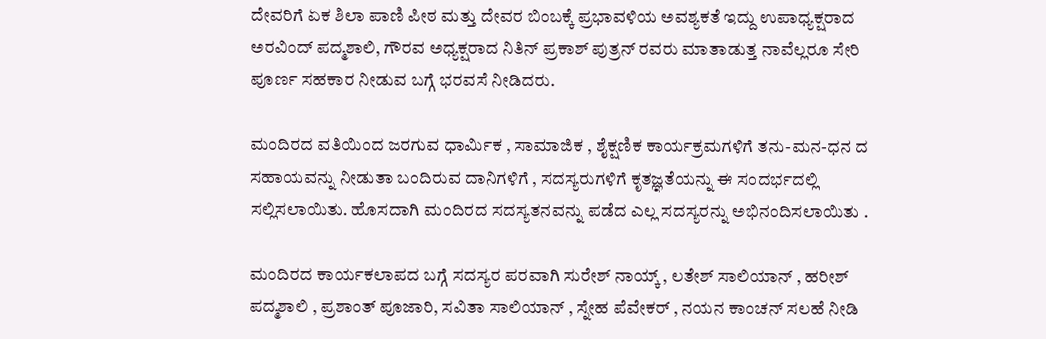ದೇವರಿಗೆ ಏಕ ಶಿಲಾ ಪಾಣಿ ಪೀಠ ಮತ್ತು ದೇವರ ಬಿಂಬಕ್ಕೆ ಪ್ರಭಾವಳಿಯ ಅವಶ್ಯಕತೆ ಇದ್ದು ಉಪಾಧ್ಯಕ್ಷರಾದ ಅರವಿಂದ್ ಪದ್ಮಶಾಲಿ, ಗೌರವ ಅಧ್ಯಕ್ಷರಾದ ನಿತಿನ್ ಪ್ರಕಾಶ್ ಪುತ್ರನ್ ರವರು ಮಾತಾಡುತ್ತ ನಾವೆಲ್ಲರೂ ಸೇರಿ ಪೂರ್ಣ ಸಹಕಾರ ನೀಡುವ ಬಗ್ಗೆ ಭರವಸೆ ನೀಡಿದರು.

ಮಂದಿರದ ವತಿಯಿಂದ ಜರಗುವ ಧಾರ್ಮಿಕ , ಸಾಮಾಜಿಕ , ಶೈಕ್ಷಣಿಕ ಕಾರ್ಯಕ್ರಮಗಳಿಗೆ ತನು-ಮನ-ಧನ ದ ಸಹಾಯವನ್ನು ನೀಡುತಾ ಬಂದಿರುವ ದಾನಿಗಳಿಗೆ , ಸದಸ್ಯರುಗಳಿಗೆ ಕೃತಜ್ಞತೆಯನ್ನು ಈ ಸಂದರ್ಭದಲ್ಲಿ ಸಲ್ಲಿಸಲಾಯಿತು. ಹೊಸದಾಗಿ ಮಂದಿರದ ಸದಸ್ಯತನವನ್ನು ಪಡೆದ ಎಲ್ಲ ಸದಸ್ಯರನ್ನು ಅಭಿನಂದಿಸಲಾಯಿತು .

ಮಂದಿರದ ಕಾರ್ಯಕಲಾಪದ ಬಗ್ಗೆ ಸದಸ್ಯರ ಪರವಾಗಿ ಸುರೇಶ್ ನಾಯ್ಕ್ , ಲತೇಶ್ ಸಾಲಿಯಾನ್ , ಹರೀಶ್ ಪದ್ಮಶಾಲಿ , ಪ್ರಶಾಂತ್ ಪೂಜಾರಿ, ಸವಿತಾ ಸಾಲಿಯಾನ್ , ಸ್ನೇಹ ಪೆವೇಕರ್ , ನಯನ ಕಾಂಚನ್ ಸಲಹೆ ನೀಡಿ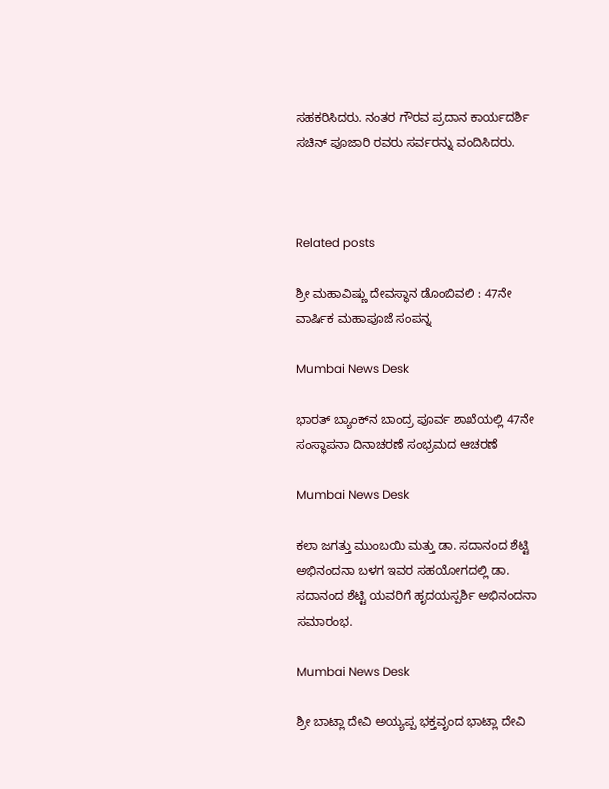ಸಹಕರಿಸಿದರು. ನಂತರ ಗೌರವ ಪ್ರದಾನ ಕಾರ್ಯದರ್ಶಿ ಸಚಿನ್ ಪೂಜಾರಿ ರವರು ಸರ್ವರನ್ನು ವಂದಿಸಿದರು.



Related posts

ಶ್ರೀ ಮಹಾವಿಷ್ಣು ದೇವಸ್ಥಾನ ಡೊಂಬಿವಲಿ : 47ನೇ ವಾರ್ಷಿಕ ಮಹಾಪೂಜೆ ಸಂಪನ್ನ

Mumbai News Desk

ಭಾರತ್ ಬ್ಯಾಂಕ್‌ನ ಬಾಂದ್ರ ಪೂರ್ವ ಶಾಖೆಯಲ್ಲಿ 47ನೇ ಸಂಸ್ಥಾಪನಾ ದಿನಾಚರಣೆ ಸಂಭ್ರಮದ ಆಚರಣೆ

Mumbai News Desk

ಕಲಾ ಜಗತ್ತು ಮುಂಬಯಿ ಮತ್ತು ಡಾ. ಸದಾನಂದ ಶೆಟ್ಟಿ ಅಭಿನಂದನಾ ಬಳಗ ಇವರ ಸಹಯೋಗದಲ್ಲಿ ಡಾ. ಸದಾನಂದ ಶೆಟ್ಟಿ ಯವರಿಗೆ ಹೃದಯಸ್ಪರ್ಶಿ ಅಭಿನಂದನಾ ಸಮಾರಂಭ.

Mumbai News Desk

ಶ್ರೀ ಬಾಟ್ಲಾ ದೇವಿ ಅಯ್ಯಪ್ಪ ಭಕ್ತವೃಂದ ಭಾಟ್ಲಾ ದೇವಿ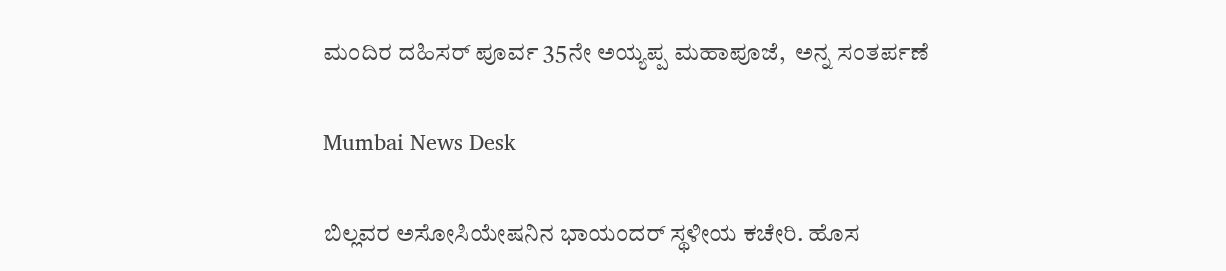ಮಂದಿರ ದಹಿಸರ್ ಪೂರ್ವ 35ನೇ ಅಯ್ಯಪ್ಪ ಮಹಾಪೂಜೆ,  ಅನ್ನ ಸಂತರ್ಪಣೆ

Mumbai News Desk

ಬಿಲ್ಲವರ ಅಸೋಸಿಯೇಷನಿನ ಭಾಯಂದರ್ ಸ್ಥಳೀಯ ಕಚೇರಿ. ಹೊಸ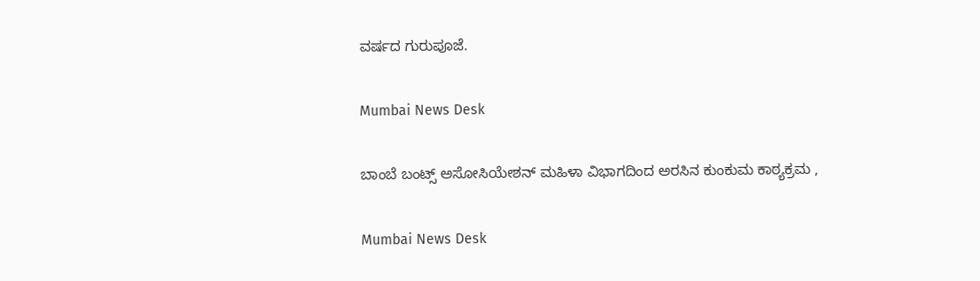ವರ್ಷದ ಗುರುಪೂಜೆ.

Mumbai News Desk

ಬಾಂಬೆ ಬಂಟ್ಸ್ ಅಸೋಸಿಯೇಶನ್ ಮಹಿಳಾ ವಿಭಾಗದಿಂದ ಅರಸಿನ ಕುಂಕುಮ ಕಾಠ್ಯಕ್ರಮ ,

Mumbai News Desk